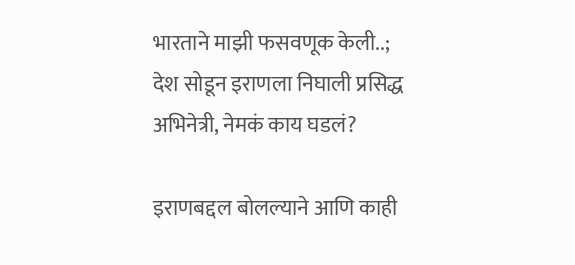भारताने माझी फसवणूक केली..; देश सोडून इराणला निघाली प्रसिद्ध अभिनेत्री, नेमकं काय घडलं?

इराणबद्दल बोलल्याने आणि काही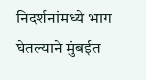निदर्शनांमध्ये भाग घेतल्याने मुंबईत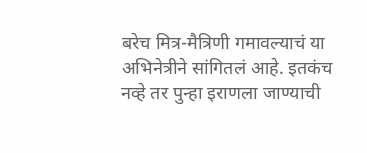बरेच मित्र-मैत्रिणी गमावल्याचं या अभिनेत्रीने सांगितलं आहे. इतकंच नव्हे तर पुन्हा इराणला जाण्याची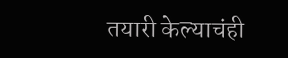तयारी केल्याचंही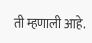ती म्हणाली आहे.